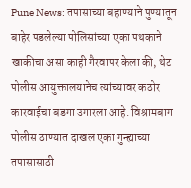Pune News: तपासाच्या बहाण्याने पुण्यातून बाहेर पडलेल्या पोलिसांच्या एका पथकाने खाकीचा असा काही गैरवापर केला की, थेट पोलीस आयुक्तालयानेच त्यांच्यावर कठोर कारवाईचा बडगा उगारला आहे. विश्रामबाग पोलीस ठाण्यात दाखल एका गुन्ह्याच्या तपासासाठी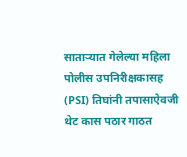साताऱ्यात गेलेल्या महिला पोलीस उपनिरीक्षकासह (PSI) तिघांनी तपासाऐवजी थेट कास पठार गाठत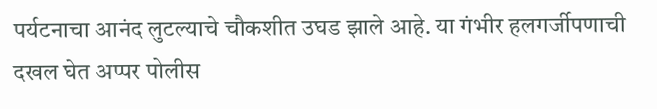पर्यटनाचा आनंद लुटल्याचे चौकशीत उघड झाले आहे. या गंभीर हलगर्जीपणाची दखल घेत अप्पर पोलीस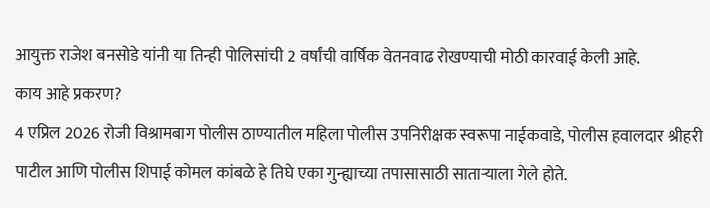आयुक्त राजेश बनसोडे यांनी या तिन्ही पोलिसांची 2 वर्षांची वार्षिक वेतनवाढ रोखण्याची मोठी कारवाई केली आहे.
काय आहे प्रकरण?
4 एप्रिल 2026 रोजी विश्रामबाग पोलीस ठाण्यातील महिला पोलीस उपनिरीक्षक स्वरूपा नाईकवाडे, पोलीस हवालदार श्रीहरी पाटील आणि पोलीस शिपाई कोमल कांबळे हे तिघे एका गुन्ह्याच्या तपासासाठी साताऱ्याला गेले होते.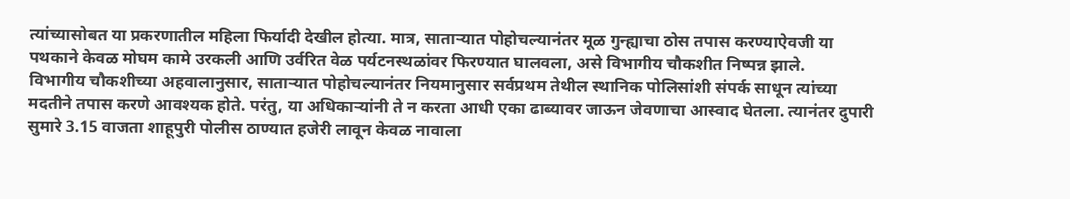त्यांच्यासोबत या प्रकरणातील महिला फिर्यादी देखील होत्या. मात्र, साताऱ्यात पोहोचल्यानंतर मूळ गुन्ह्याचा ठोस तपास करण्याऐवजी या पथकाने केवळ मोघम कामे उरकली आणि उर्वरित वेळ पर्यटनस्थळांवर फिरण्यात घालवला, असे विभागीय चौकशीत निष्पन्न झाले.
विभागीय चौकशीच्या अहवालानुसार, साताऱ्यात पोहोचल्यानंतर नियमानुसार सर्वप्रथम तेथील स्थानिक पोलिसांशी संपर्क साधून त्यांच्या मदतीने तपास करणे आवश्यक होते. परंतु, या अधिकाऱ्यांनी ते न करता आधी एका ढाब्यावर जाऊन जेवणाचा आस्वाद घेतला. त्यानंतर दुपारी सुमारे 3.15 वाजता शाहूपुरी पोलीस ठाण्यात हजेरी लावून केवळ नावाला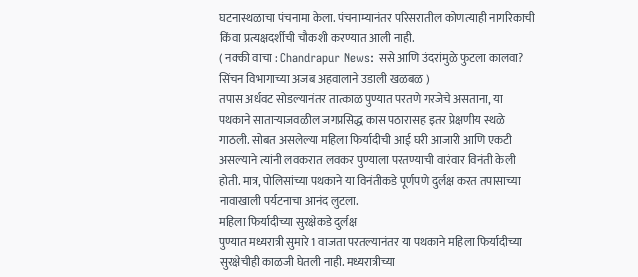घटनास्थळाचा पंचनामा केला. पंचनाम्यानंतर परिसरातील कोणत्याही नागरिकाची किंवा प्रत्यक्षदर्शीची चौकशी करण्यात आली नाही.
( नक्की वाचा : Chandrapur News: ससे आणि उंदरांमुळे फुटला कालवा? सिंचन विभागाच्या अजब अहवालाने उडाली खळबळ )
तपास अर्धवट सोडल्यानंतर तात्काळ पुण्यात परतणे गरजेचे असताना, या पथकाने साताऱ्याजवळील जगप्रसिद्ध कास पठारासह इतर प्रेक्षणीय स्थळे गाठली. सोबत असलेल्या महिला फिर्यादीची आई घरी आजारी आणि एकटी असल्याने त्यांनी लवकरात लवकर पुण्याला परतण्याची वारंवार विनंती केली होती. मात्र, पोलिसांच्या पथकाने या विनंतीकडे पूर्णपणे दुर्लक्ष करत तपासाच्या नावाखाली पर्यटनाचा आनंद लुटला.
महिला फिर्यादीच्या सुरक्षेकडे दुर्लक्ष
पुण्यात मध्यरात्री सुमारे 1 वाजता परतल्यानंतर या पथकाने महिला फिर्यादीच्या सुरक्षेचीही काळजी घेतली नाही. मध्यरात्रीच्या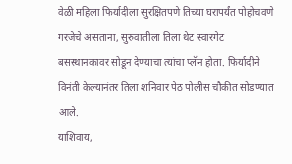वेळी महिला फिर्यादीला सुरक्षितपणे तिच्या घरापर्यंत पोहोचवणे गरजेचे असताना, सुरुवातीला तिला थेट स्वारगेट बसस्थानकावर सोडून देण्याचा त्यांचा प्लॅन होता. फिर्यादीने विनंती केल्यानंतर तिला शनिवार पेठ पोलीस चौकीत सोडण्यात आले.
याशिवाय,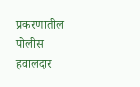प्रकरणातील पोलीस हवालदार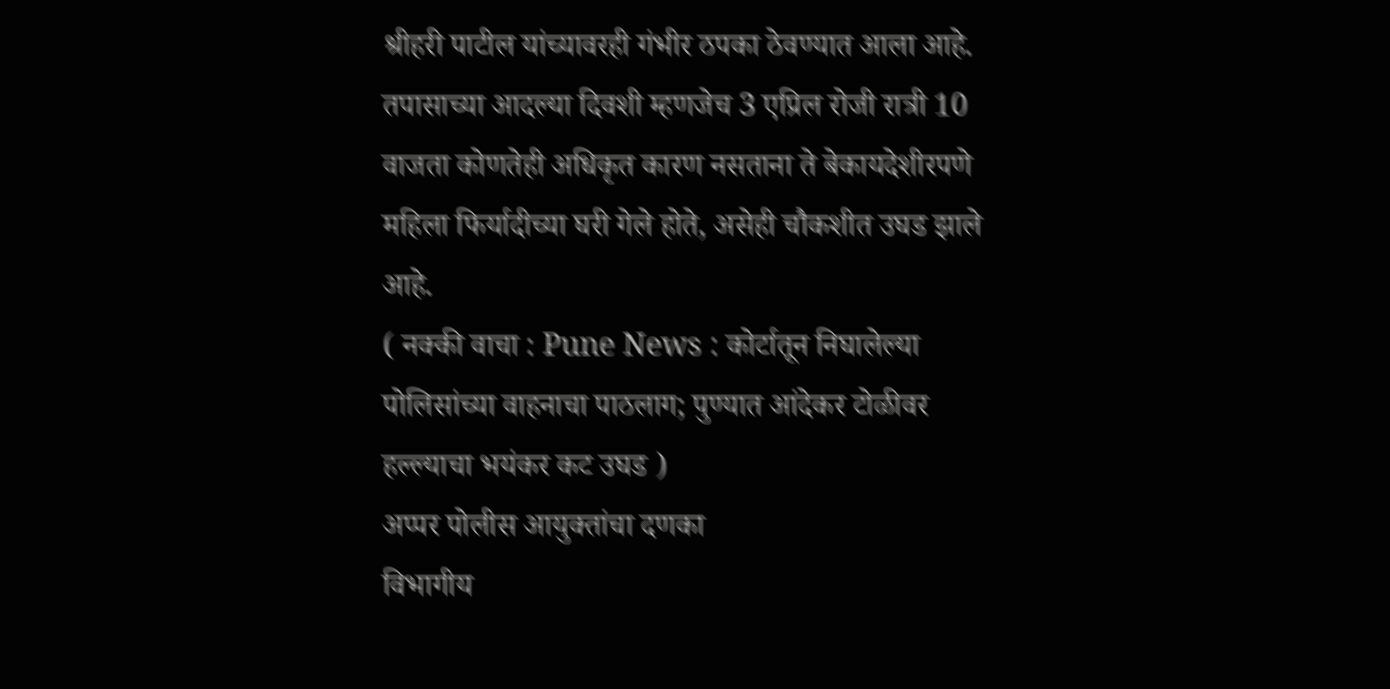श्रीहरी पाटील यांच्यावरही गंभीर ठपका ठेवण्यात आला आहे. तपासाच्या आदल्या दिवशी म्हणजेच 3 एप्रिल रोजी रात्री 10 वाजता कोणतेही अधिकृत कारण नसताना ते बेकायदेशीरपणे महिला फिर्यादीच्या घरी गेले होते, असेही चौकशीत उघड झाले आहे.
( नक्की वाचा : Pune News : कोर्टातून निघालेल्या पोलिसांच्या वाहनाचा पाठलाग; पुण्यात आंदेकर टोळीवर हल्ल्याचा भयंकर कट उघड )
अप्पर पोलीस आयुक्तांचा दणका
विभागीय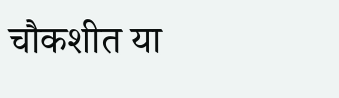चौकशीत या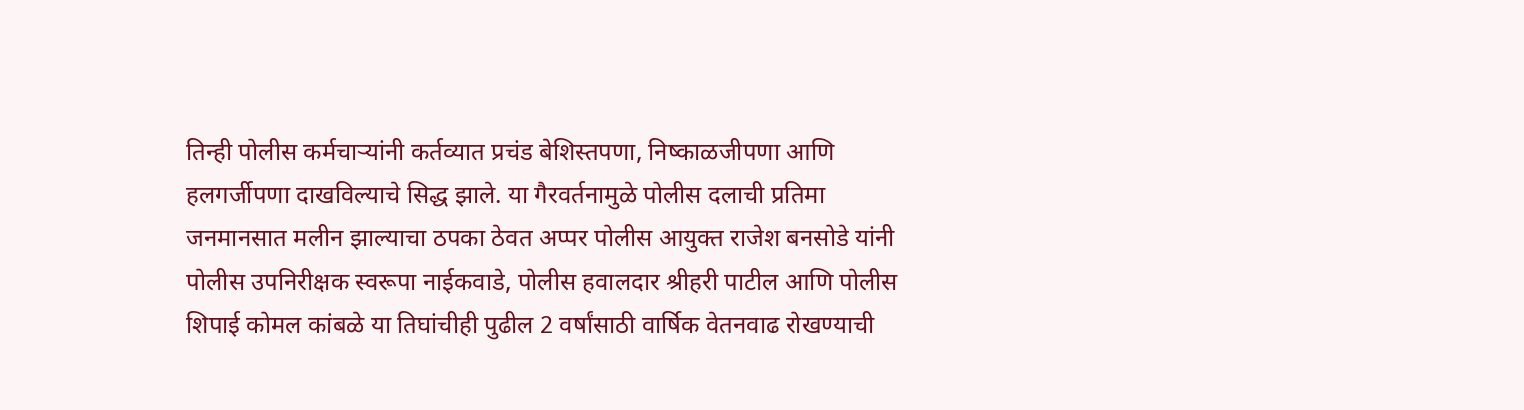तिन्ही पोलीस कर्मचाऱ्यांनी कर्तव्यात प्रचंड बेशिस्तपणा, निष्काळजीपणा आणि हलगर्जीपणा दाखविल्याचे सिद्ध झाले. या गैरवर्तनामुळे पोलीस दलाची प्रतिमा जनमानसात मलीन झाल्याचा ठपका ठेवत अप्पर पोलीस आयुक्त राजेश बनसोडे यांनी पोलीस उपनिरीक्षक स्वरूपा नाईकवाडे, पोलीस हवालदार श्रीहरी पाटील आणि पोलीस शिपाई कोमल कांबळे या तिघांचीही पुढील 2 वर्षांसाठी वार्षिक वेतनवाढ रोखण्याची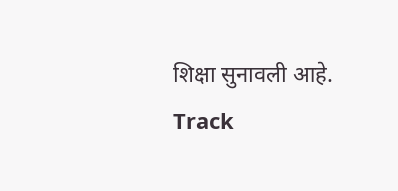शिक्षा सुनावली आहे.
Track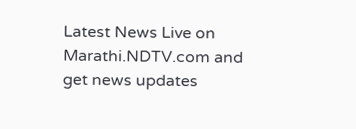Latest News Live on Marathi.NDTV.com and get news updates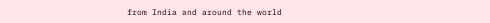from India and around the world